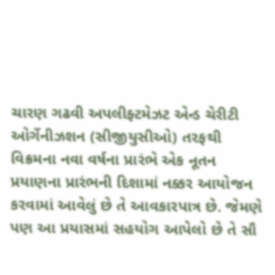ચારણ ગઢવી અપલીફ્ટમેઝટ એન્ડ ચેરીટી ઓર્ગેનીઝશન (સીજીયુસીઓ) તરફથી વિક્રમના નવા વર્ષના પ્રારંભે એક નૂતન પ્રયાણના પ્રારંભની દિશામાં નક્કર આયોજન કરવામાં આવેલું છે તે આવકારપાત્ર છે. જેમણે પણ આ પ્રયાસમાં સહયોગ આપેલો છે તે સૌ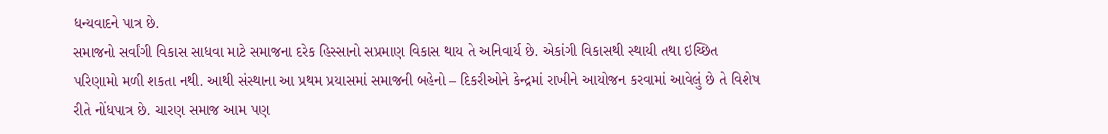ધન્યવાદને પાત્ર છે.
સમાજનો સર્વાંગી વિકાસ સાધવા માટે સમાજના દરેક હિસ્સાનો સપ્રમાણ વિકાસ થાય તે અનિવાર્ય છે. એકાંગી વિકાસથી સ્થાયી તથા ઇચ્છિત પરિણામો મળી શકતા નથી. આથી સંસ્થાના આ પ્રથમ પ્રયાસમાં સમાજની બહેનો – દિકરીઓને કેન્દ્રમાં રાખીને આયોજન કરવામાં આવેલું છે તે વિશેષ રીતે નોંધપાત્ર છે. ચારણ સમાજ આમ પણ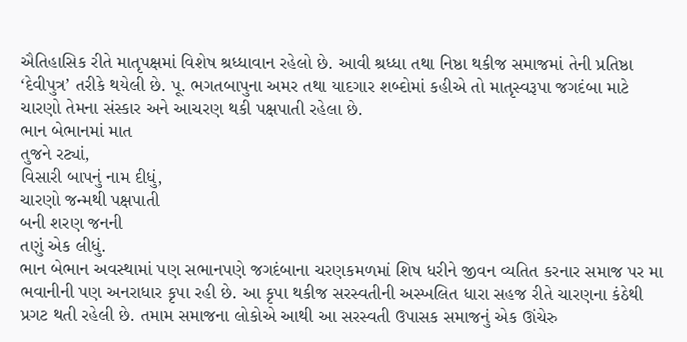ઐતિહાસિક રીતે માતૃપક્ષમાં વિશેષ શ્રધ્ધાવાન રહેલો છે. આવી શ્રધ્ધા તથા નિષ્ઠા થકીજ સમાજમાં તેની પ્રતિષ્ઠા ‘દેવીપુત્ર’ તરીકે થયેલી છે. પૂ. ભગતબાપુના અમર તથા યાદગાર શબ્દોમાં કહીએ તો માતૃસ્વરૂપા જગદંબા માટે ચારણો તેમના સંસ્કાર અને આચરણ થકી પક્ષપાતી રહેલા છે.
ભાન બેભાનમાં માત
તુજને રટ્યાં,
વિસારી બાપનું નામ દીધું,
ચારણો જન્મથી પક્ષપાતી
બની શરણ જનની
તણું એક લીધું.
ભાન બેભાન અવસ્થામાં પણ સભાનપણે જગદંબાના ચરણકમળમાં શિષ ધરીને જીવન વ્યતિત કરનાર સમાજ પર મા ભવાનીની પણ અનરાધાર કૃપા રહી છે. આ કૃપા થકીજ સરસ્વતીની અસ્ખલિત ધારા સહજ રીતે ચારણના કંઠેથી પ્રગટ થતી રહેલી છે. તમામ સમાજના લોકોએ આથી આ સરસ્વતી ઉપાસક સમાજનું એક ઊંચેરુ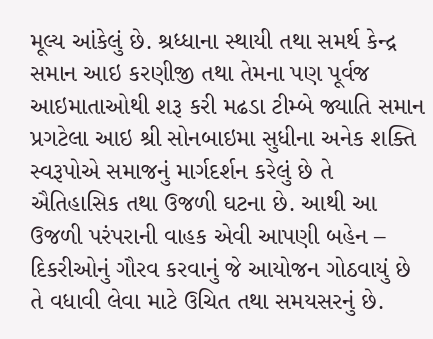મૂલ્ય આંકેલું છે. શ્રધ્ધાના સ્થાયી તથા સમર્થ કેન્દ્ર સમાન આઇ કરણીજી તથા તેમના પણ પૂર્વજ આઇમાતાઓથી શરૂ કરી મઢડા ટીમ્બે જ્યાતિ સમાન પ્રગટેલા આઇ શ્રી સોનબાઇમા સુધીના અનેક શક્તિ સ્વરૂપોએ સમાજનું માર્ગદર્શન કરેલું છે તે ઐતિહાસિક તથા ઉજળી ઘટના છે. આથી આ ઉજળી પરંપરાની વાહક એવી આપણી બહેન – દિકરીઓનું ગૌરવ કરવાનું જે આયોજન ગોઠવાયું છે તે વધાવી લેવા માટે ઉચિત તથા સમયસરનું છે.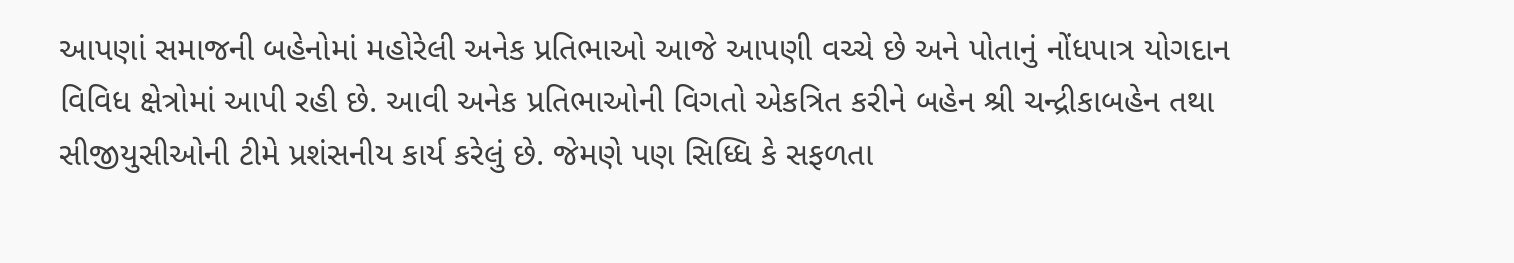આપણાં સમાજની બહેનોમાં મહોરેલી અનેક પ્રતિભાઓ આજે આપણી વચ્ચે છે અને પોતાનું નોંધપાત્ર યોગદાન વિવિધ ક્ષેત્રોમાં આપી રહી છે. આવી અનેક પ્રતિભાઓની વિગતો એકત્રિત કરીને બહેન શ્રી ચન્દ્રીકાબહેન તથા સીજીયુસીઓની ટીમે પ્રશંસનીય કાર્ય કરેલું છે. જેમણે પણ સિધ્ધિ કે સફળતા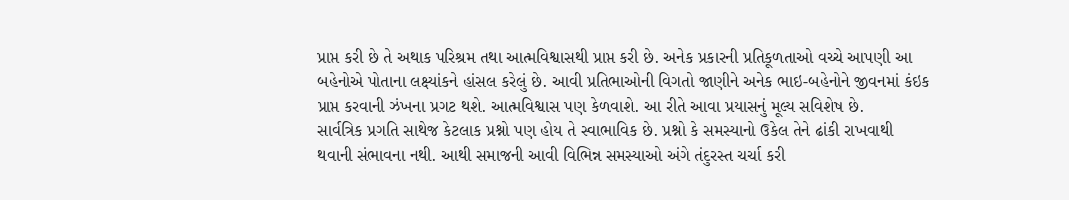પ્રાપ્ત કરી છે તે અથાક પરિશ્રમ તથા આત્મવિશ્વાસથી પ્રાપ્ત કરી છે. અનેક પ્રકારની પ્રતિકૂળતાઓ વચ્ચે આપણી આ બહેનોએ પોતાના લક્ષ્યાંકને હાંસલ કરેલું છે. આવી પ્રતિભાઓની વિગતો જાણીને અનેક ભાઇ-બહેનોને જીવનમાં કંઇક પ્રાપ્ત કરવાની ઝંખના પ્રગટ થશે. આત્મવિશ્વાસ પણ કેળવાશે. આ રીતે આવા પ્રયાસનું મૂલ્ય સવિશેષ છે.
સાર્વત્રિક પ્રગતિ સાથેજ કેટલાક પ્રશ્નો પણ હોય તે સ્વાભાવિક છે. પ્રશ્નો કે સમસ્યાનો ઉકેલ તેને ઢાંકી રાખવાથી થવાની સંભાવના નથી. આથી સમાજની આવી વિભિન્ન સમસ્યાઓ અંગે તંદુરસ્ત ચર્ચા કરી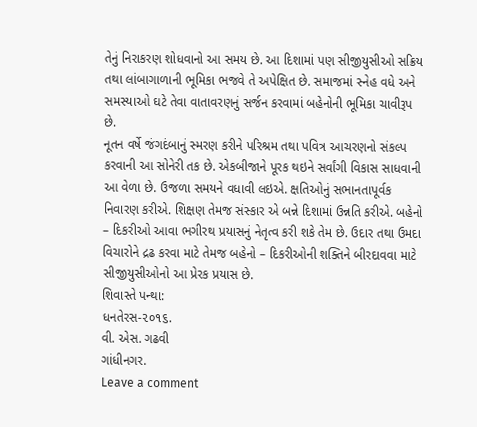તેનું નિરાકરણ શોધવાનો આ સમય છે. આ દિશામાં પણ સીજીયુસીઓ સક્રિય તથા લાંબાગાળાની ભૂમિકા ભજવે તે અપેક્ષિત છે. સમાજમાં સ્નેહ વધે અને સમસ્યાઓ ઘટે તેવા વાતાવરણનું સર્જન કરવામાં બહેનોની ભૂમિકા ચાવીરૂપ છે.
નૂતન વર્ષે જંગદંબાનું સ્મરણ કરીને પરિશ્રમ તથા પવિત્ર આચરણનો સંકલ્પ કરવાની આ સોનેરી તક છે. એકબીજાને પૂરક થઇને સર્વાંગી વિકાસ સાધવાની આ વેળા છે. ઉજળા સમયને વધાવી લઇએ. ક્ષતિઓનું સભાનતાપૂર્વક નિવારણ કરીએ. શિક્ષણ તેમજ સંસ્કાર એ બન્ને દિશામાં ઉન્નતિ કરીએ. બહેનો – દિકરીઓ આવા ભગીરથ પ્રયાસનું નેતૃત્વ કરી શકે તેમ છે. ઉદાર તથા ઉમદા વિચારોને દ્રઢ કરવા માટે તેમજ બહેનો – દિકરીઓની શક્તિને બીરદાવવા માટે સીજીયુસીઓનો આ પ્રેરક પ્રયાસ છે.
શિવાસ્તે પન્થા:
ધનતેરસ-૨૦૧૬.
વી. એસ. ગઢવી
ગાંધીનગર.
Leave a comment